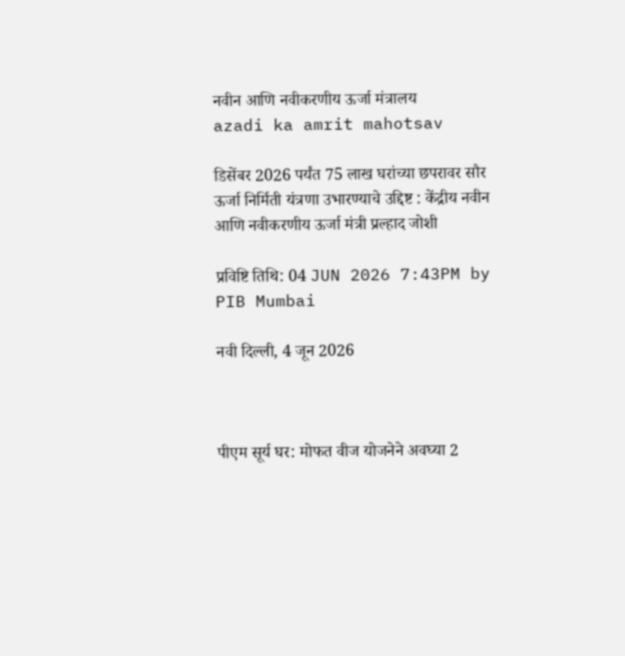नवीन आणि नवीकरणीय ऊर्जा मंत्रालय
azadi ka amrit mahotsav

डिसेंबर 2026 पर्यंत 75 लाख घरांच्या छपरावर सौर ऊर्जा निर्मिती यंत्रणा उभारण्याचे उद्दिष्ट : केंद्रीय नवीन आणि नवीकरणीय ऊर्जा मंत्री प्रल्हाद जोशी

प्रविष्टि तिथि: 04 JUN 2026 7:43PM by PIB Mumbai

नवी दिल्‍ली, 4 जून 2026



पीएम सूर्य घर: मोफत वीज योजनेने अवघ्या 2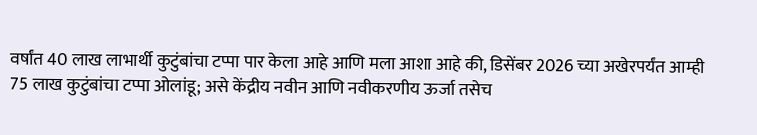वर्षांत 40 लाख लाभार्थी कुटुंबांचा टप्पा पार केला आहे आणि मला आशा आहे की, डिसेंबर 2026 च्या अखेरपर्यंत आम्ही 75 लाख कुटुंबांचा टप्पा ओलांडू; असे केंद्रीय नवीन आणि नवीकरणीय ऊर्जा तसेच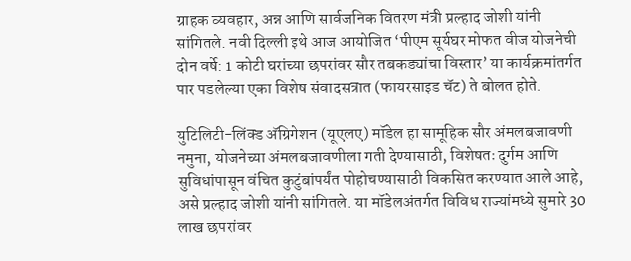ग्राहक व्यवहार, अन्न आणि सार्वजनिक वितरण मंत्री प्रल्हाद जोशी यांनी सांगितले. नवी दिल्ली इथे आज आयोजित ‘पीएम सूर्यघर मोफत वीज योजनेची दोन वर्षे: 1 कोटी घरांच्या छपरांवर सौर तबकड्यांचा विस्तार’ या कार्यक्रमांतर्गत पार पडलेल्या एका विशेष संवादसत्रात (फायरसाइड चॅट) ते बोलत होते.

युटिलिटी-लिंक्ड अ‍ॅग्रिगेशन (यूएलए) मॉडेल हा सामूहिक सौर अंमलबजावणी नमुना, योजनेच्या अंमलबजावणीला गती देण्यासाठी, विशेषतः दुर्गम आणि सुविधांपासून वंचित कुटुंबांपर्यंत पोहोचण्यासाठी विकसित करण्यात आले आहे, असे प्रल्हाद जोशी यांनी सांगितले. या मॉडेलअंतर्गत विविध राज्यांमध्ये सुमारे 30 लाख छपरांवर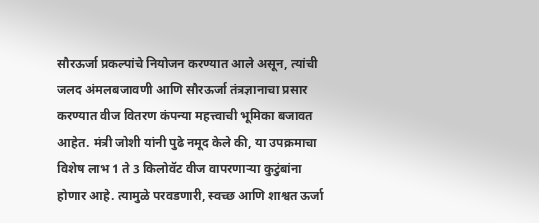सौरऊर्जा प्रकल्पांचे नियोजन करण्यात आले असून, त्यांची जलद अंमलबजावणी आणि सौरऊर्जा तंत्रज्ञानाचा प्रसार करण्यात वीज वितरण कंपन्या महत्त्वाची भूमिका बजावत आहेत. मंत्री जोशी यांनी पुढे नमूद केले की, या उपक्रमाचा विशेष लाभ 1 ते 3 किलोवॅट वीज वापरणाऱ्या कुटुंबांना होणार आहे. त्यामुळे परवडणारी, स्वच्छ आणि शाश्वत ऊर्जा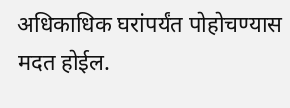अधिकाधिक घरांपर्यंत पोहोचण्यास मदत होईल.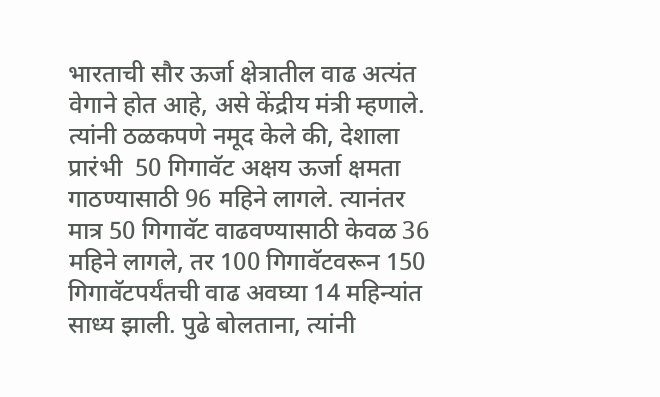भारताची सौर ऊर्जा क्षेत्रातील वाढ अत्यंत वेगाने होत आहे, असे केंद्रीय मंत्री म्हणाले. त्यांनी ठळकपणे नमूद केले की, देशाला प्रारंभी  50 गिगावॅट अक्षय ऊर्जा क्षमता गाठण्यासाठी 96 महिने लागले. त्यानंतर मात्र 50 गिगावॅट वाढवण्यासाठी केवळ 36 महिने लागले, तर 100 गिगावॅटवरून 150 गिगावॅटपर्यंतची वाढ अवघ्या 14 महिन्यांत साध्य झाली. पुढे बोलताना, त्यांनी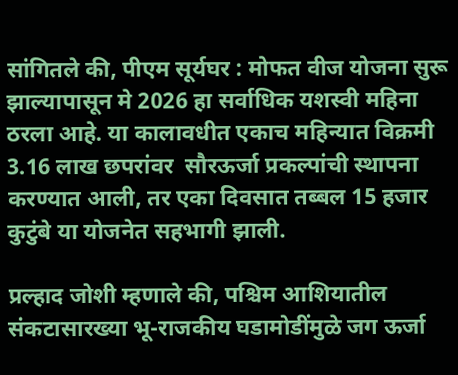सांगितले की, पीएम सूर्यघर : मोफत वीज योजना सुरू झाल्यापासून मे 2026 हा सर्वाधिक यशस्वी महिना ठरला आहे. या कालावधीत एकाच महिन्यात विक्रमी 3.16 लाख छपरांवर  सौरऊर्जा प्रकल्पांची स्थापना करण्यात आली, तर एका दिवसात तब्बल 15 हजार कुटुंबे या योजनेत सहभागी झाली.

प्रल्हाद जोशी म्हणाले की, पश्चिम आशियातील संकटासारख्या भू-राजकीय घडामोडींमुळे जग ऊर्जा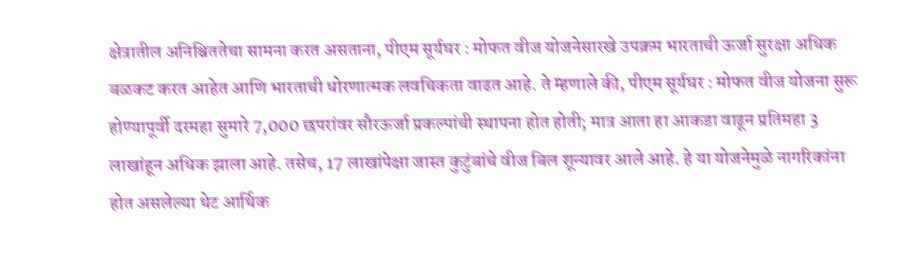क्षेत्रातील अनिश्चिततेचा सामना करत असताना, पीएम सूर्यघर : मोफत वीज योजनेसारखे उपक्रम भारताची ऊर्जा सुरक्षा अधिक बळकट करत आहेत आणि भारताची धोरणात्मक लवचिकता वाढत आहे. ते म्हणाले की, पीएम सूर्यघर : मोफत वीज योजना सुरू होण्यापूर्वी दरमहा सुमारे 7,000 छपरांवर सौरऊर्जा प्रकल्पांची स्थापना होत होती; मात्र आता हा आकडा वाढून प्रतिमहा 3 लाखांहून अधिक झाला आहे. तसेच, 17 लाखांपेक्षा जास्त कुटुंबांचे वीज बिल शून्यावर आले आहे. हे या योजनेमुळे नागरिकांना होत असलेल्या थेट आर्थिक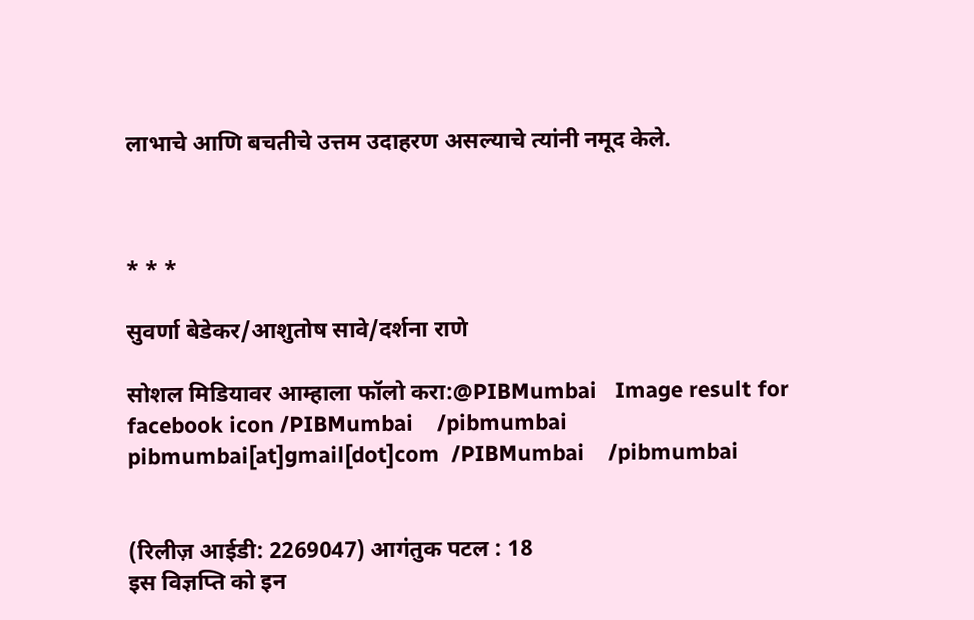लाभाचे आणि बचतीचे उत्तम उदाहरण असल्याचे त्यांनी नमूद केले.



* * *

सुवर्णा बेडेकर/आशुतोष सावे/दर्शना राणे

सोशल मिडियावर आम्हाला फॉलो करा:@PIBMumbai   Image result for facebook icon /PIBMumbai    /pibmumbai  pibmumbai[at]gmail[dot]com  /PIBMumbai    /pibmumbai


(रिलीज़ आईडी: 2269047) आगंतुक पटल : 18
इस विज्ञप्ति को इन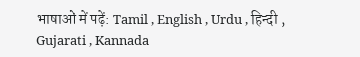भाषाओं में पढ़ें: Tamil , English , Urdu , हिन्दी , Gujarati , Kannada